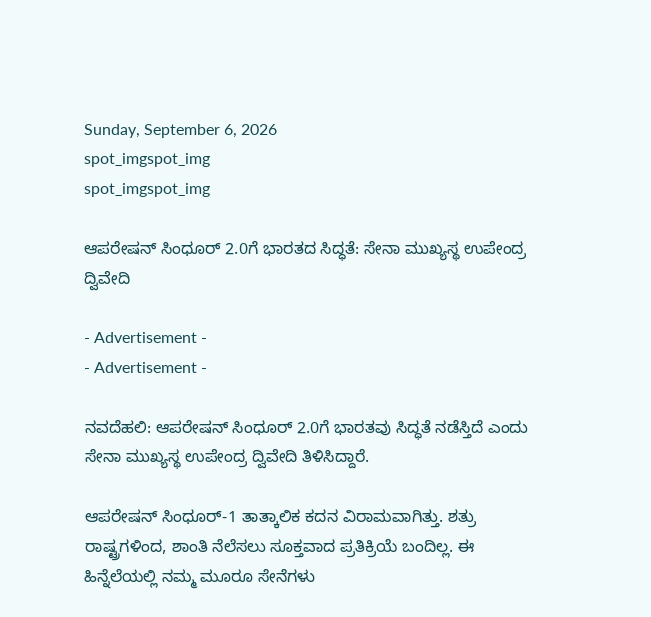Sunday, September 6, 2026
spot_imgspot_img
spot_imgspot_img

ಆಪರೇಷನ್ ಸಿಂಧೂರ್ 2.0ಗೆ ಭಾರತದ ಸಿದ್ಧತೆ: ಸೇನಾ ಮುಖ್ಯಸ್ಥ ಉಪೇಂದ್ರ ದ್ವಿವೇದಿ

- Advertisement -
- Advertisement -

ನವದೆಹಲಿ: ಆಪರೇಷನ್ ಸಿಂಧೂರ್ 2.0ಗೆ ಭಾರತವು ಸಿದ್ಧತೆ ನಡೆಸ್ತಿದೆ ಎಂದು ಸೇನಾ ಮುಖ್ಯಸ್ಥ ಉಪೇಂದ್ರ ದ್ವಿವೇದಿ ತಿಳಿಸಿದ್ದಾರೆ.

ಆಪರೇಷನ್ ಸಿಂಧೂರ್-1 ತಾತ್ಕಾಲಿಕ ಕದನ ವಿರಾಮವಾಗಿತ್ತು. ಶತ್ರು ರಾಷ್ಟ್ರಗಳಿಂದ, ಶಾಂತಿ ನೆಲೆಸಲು ಸೂಕ್ತವಾದ ಪ್ರತಿಕ್ರಿಯೆ ಬಂದಿಲ್ಲ. ಈ ಹಿನ್ನೆಲೆಯಲ್ಲಿ ನಮ್ಮ ಮೂರೂ ಸೇನೆಗಳು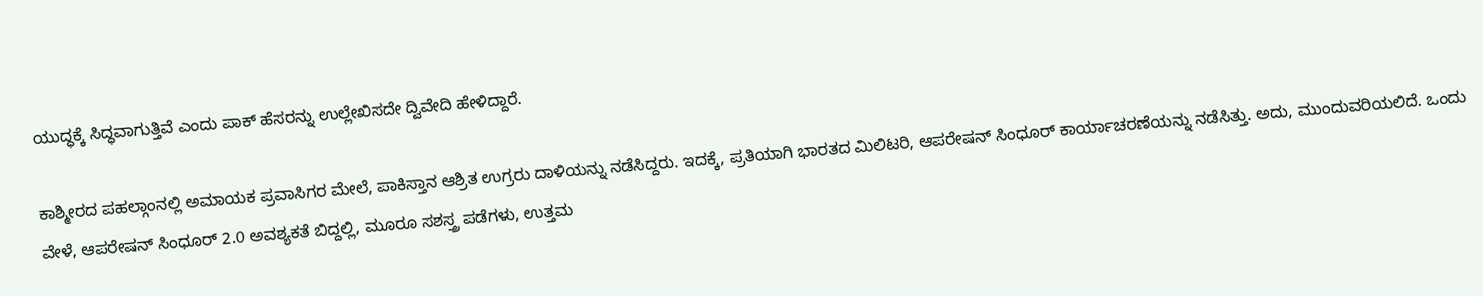ಯುದ್ಧಕ್ಕೆ ಸಿದ್ಧವಾಗುತ್ತಿವೆ ಎಂದು ಪಾಕ್ ಹೆಸರನ್ನು ಉಲ್ಲೇಖಿಸದೇ ದ್ವಿವೇದಿ ಹೇಳಿದ್ದಾರೆ.

ಕಾಶ್ಮೀರದ ಪಹಲ್ಗಾಂನಲ್ಲಿ ಅಮಾಯಕ ಪ್ರವಾಸಿಗರ ಮೇಲೆ, ಪಾಕಿಸ್ತಾನ ಆಶ್ರಿತ ಉಗ್ರರು ದಾಳಿಯನ್ನು ನಡೆಸಿದ್ದರು. ಇದಕ್ಕೆ, ಪ್ರತಿಯಾಗಿ ಭಾರತದ ಮಿಲಿಟರಿ, ಆಪರೇಷನ್ ಸಿಂಧೂರ್ ಕಾರ್ಯಾಚರಣೆಯನ್ನು ನಡೆಸಿತ್ತು. ಅದು, ಮುಂದುವರಿಯಲಿದೆ. ಒಂದು ವೇಳೆ, ಆಪರೇಷನ್ ಸಿಂಧೂರ್ 2.0 ಅವಶ್ಯಕತೆ ಬಿದ್ದಲ್ಲಿ, ಮೂರೂ ಸಶಸ್ತ್ರ ಪಡೆಗಳು, ಉತ್ತಮ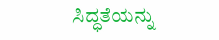ಸಿದ್ಧತೆಯನ್ನು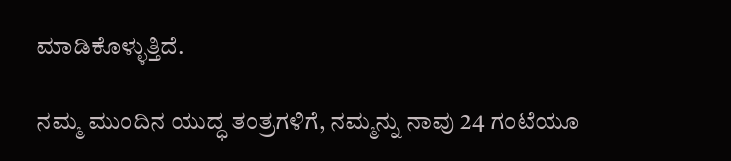ಮಾಡಿಕೊಳ್ಳುತ್ತಿದೆ.

ನಮ್ಮ ಮುಂದಿನ ಯುದ್ಧ ತಂತ್ರಗಳಿಗೆ, ನಮ್ಮನ್ನು ನಾವು 24 ಗಂಟೆಯೂ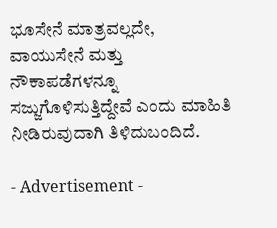ಭೂಸೇನೆ ಮಾತ್ರವಲ್ಲದೇ, ವಾಯುಸೇನೆ ಮತ್ತು ನೌಕಾಪಡೆಗಳನ್ನೂ ಸಜ್ಜುಗೊಳಿಸುತ್ತಿದ್ದೇವೆ ಎಂದು ಮಾಹಿತಿ ನೀಡಿರುವುದಾಗಿ ತಿಳಿದುಬಂದಿದೆ.

- Advertisement -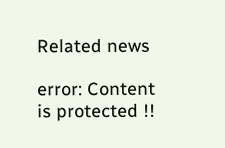Related news

error: Content is protected !!